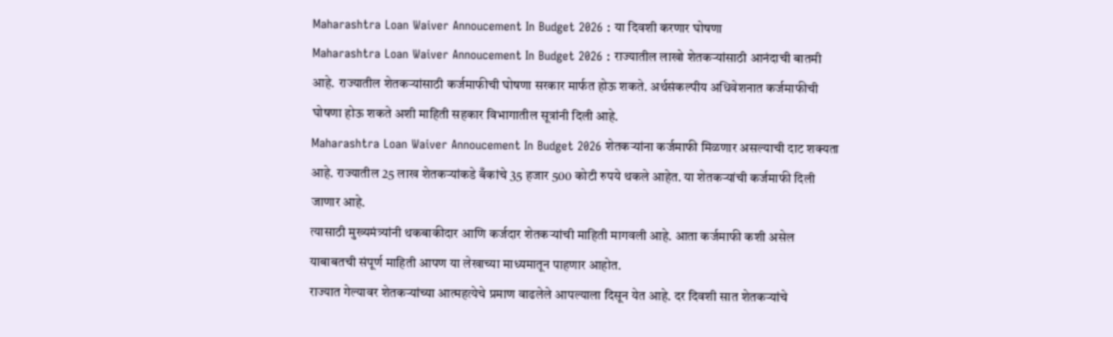Maharashtra Loan Waiver Annoucement In Budget 2026 : या दिवशी करणार घोषणा
Maharashtra Loan Waiver Annoucement In Budget 2026 : राज्यातील लाखो शेतकऱ्यांसाठी आनंदाची बातमी आहे. राज्यातील शेतकऱ्यांसाठी कर्जमाफीची घोषणा सरकार मार्फत होऊ शकते. अर्थसंकल्पीय अधिवेशनात कर्जमाफीची घोषणा होऊ शकते अशी माहिती सहकार विभागातील सूत्रांनी दिली आहे.
Maharashtra Loan Waiver Annoucement In Budget 2026 शेतकऱ्यांना कर्जमाफी मिळणार असल्याची दाट शक्यता आहे. राज्यातील 25 लाख शेतकऱ्यांकडे बँकांचे 35 हजार 500 कोटी रुपये थकले आहेत. या शेतकऱ्यांची कर्जमाफी दिली जाणार आहे.
त्यासाठी मुख्यमंत्र्यांनी थकबाकीदार आणि कर्जदार शेतकऱ्यांची माहिती मागवली आहे. आता कर्जमाफी कशी असेल याबाबतची संपूर्ण माहिती आपण या लेखाच्या माध्यमातून पाहणार आहोत.
राज्यात गेल्यावर शेतकऱ्यांच्या आत्महत्येचे प्रमाण वाढलेले आपल्याला दिसून येत आहे. दर दिवशी सात शेतकऱ्यांचे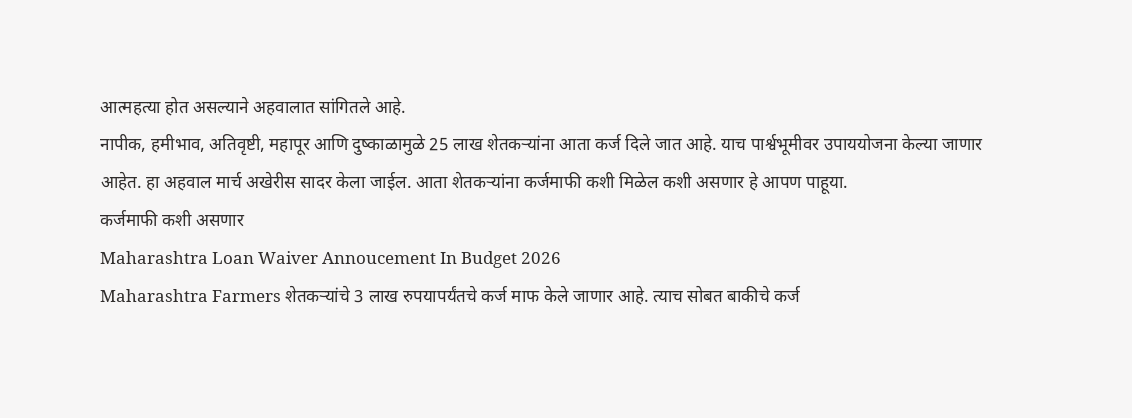आत्महत्या होत असल्याने अहवालात सांगितले आहे.
नापीक, हमीभाव, अतिवृष्टी, महापूर आणि दुष्काळामुळे 25 लाख शेतकऱ्यांना आता कर्ज दिले जात आहे. याच पार्श्वभूमीवर उपाययोजना केल्या जाणार आहेत. हा अहवाल मार्च अखेरीस सादर केला जाईल. आता शेतकऱ्यांना कर्जमाफी कशी मिळेल कशी असणार हे आपण पाहूया.
कर्जमाफी कशी असणार
Maharashtra Loan Waiver Annoucement In Budget 2026
Maharashtra Farmers शेतकऱ्यांचे 3 लाख रुपयापर्यंतचे कर्ज माफ केले जाणार आहे. त्याच सोबत बाकीचे कर्ज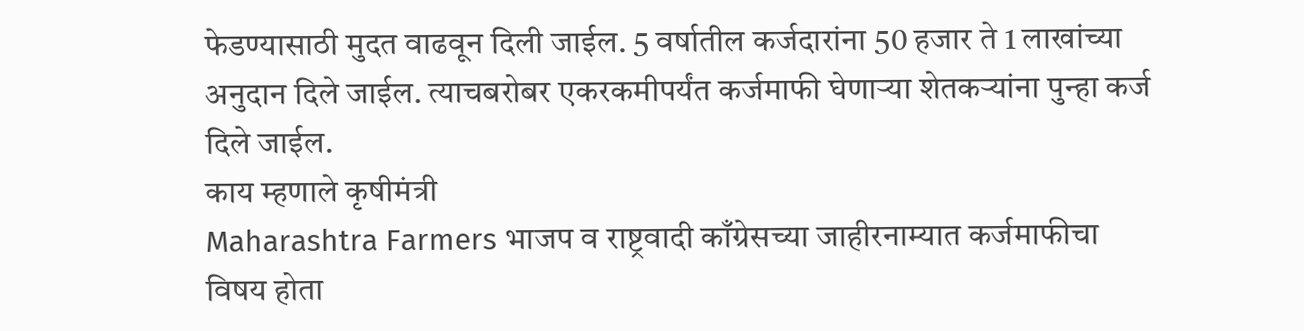फेडण्यासाठी मुदत वाढवून दिली जाईल. 5 वर्षातील कर्जदारांना 50 हजार ते 1 लाखांच्या अनुदान दिले जाईल. त्याचबरोबर एकरकमीपर्यंत कर्जमाफी घेणाऱ्या शेतकऱ्यांना पुन्हा कर्ज दिले जाईल.
काय म्हणाले कृषीमंत्री
Maharashtra Farmers भाजप व राष्ट्रवादी काँग्रेसच्या जाहीरनाम्यात कर्जमाफीचा विषय होता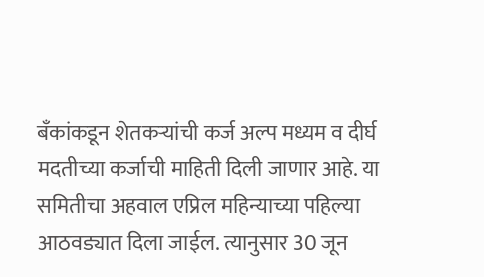बँकांकडून शेतकऱ्यांची कर्ज अल्प मध्यम व दीर्घ मदतीच्या कर्जाची माहिती दिली जाणार आहे. या समितीचा अहवाल एप्रिल महिन्याच्या पहिल्या आठवड्यात दिला जाईल. त्यानुसार 30 जून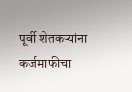पूर्वी शेतकऱ्यांना कर्जमाफीचा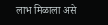लाभ मिळाला असे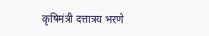कृषिमंत्री दत्तात्रय भरणे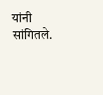यांनी सांगितले.